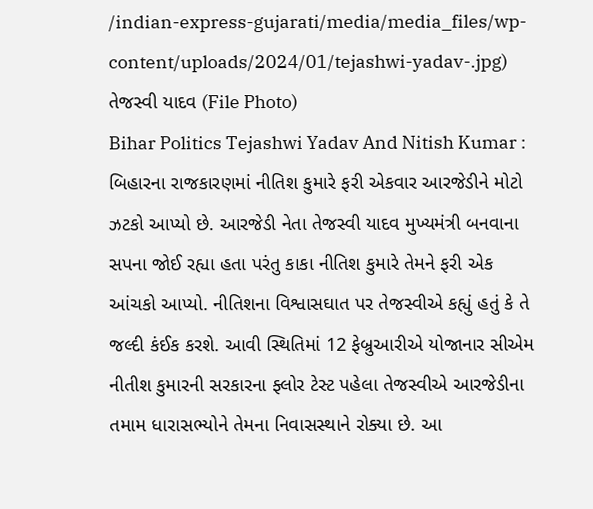/indian-express-gujarati/media/media_files/wp-content/uploads/2024/01/tejashwi-yadav-.jpg)
તેજસ્વી યાદવ (File Photo)
Bihar Politics Tejashwi Yadav And Nitish Kumar : બિહારના રાજકારણમાં નીતિશ કુમારે ફરી એકવાર આરજેડીને મોટો ઝટકો આપ્યો છે. આરજેડી નેતા તેજસ્વી યાદવ મુખ્યમંત્રી બનવાના સપના જોઈ રહ્યા હતા પરંતુ કાકા નીતિશ કુમારે તેમને ફરી એક આંચકો આપ્યો. નીતિશના વિશ્વાસઘાત પર તેજસ્વીએ કહ્યું હતું કે તે જલ્દી કંઈક કરશે. આવી સ્થિતિમાં 12 ફેબ્રુઆરીએ યોજાનાર સીએમ નીતીશ કુમારની સરકારના ફ્લોર ટેસ્ટ પહેલા તેજસ્વીએ આરજેડીના તમામ ધારાસભ્યોને તેમના નિવાસસ્થાને રોક્યા છે. આ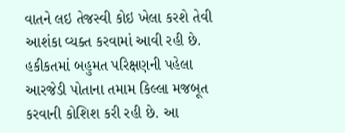વાતને લઇ તેજસ્વી કોઇ ખેલા કરશે તેવી આશંકા વ્યક્ત કરવામાં આવી રહી છે.
હકીકતમાં બહુમત પરિક્ષણની પહેલા આરજેડી પોતાના તમામ કિલ્લા મજબૂત કરવાની કોશિશ કરી રહી છે. આ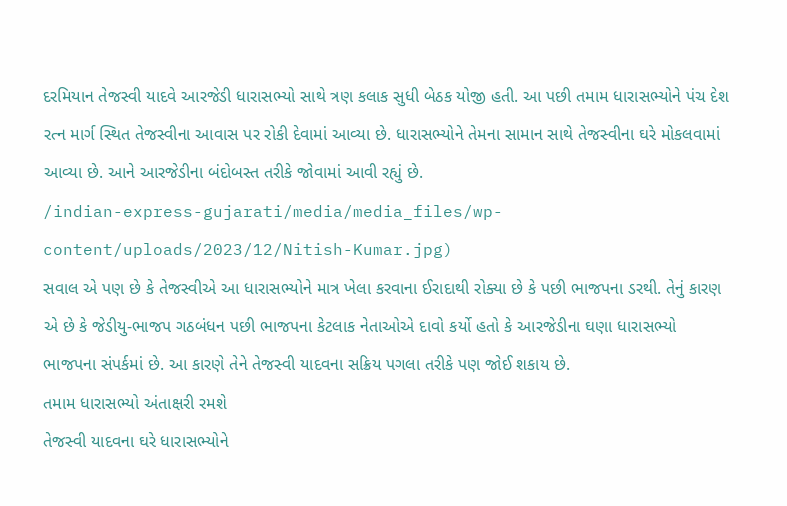દરમિયાન તેજસ્વી યાદવે આરજેડી ધારાસભ્યો સાથે ત્રણ કલાક સુધી બેઠક યોજી હતી. આ પછી તમામ ધારાસભ્યોને પંચ દેશ રત્ન માર્ગ સ્થિત તેજસ્વીના આવાસ પર રોકી દેવામાં આવ્યા છે. ધારાસભ્યોને તેમના સામાન સાથે તેજસ્વીના ઘરે મોકલવામાં આવ્યા છે. આને આરજેડીના બંદોબસ્ત તરીકે જોવામાં આવી રહ્યું છે.
/indian-express-gujarati/media/media_files/wp-content/uploads/2023/12/Nitish-Kumar.jpg)
સવાલ એ પણ છે કે તેજસ્વીએ આ ધારાસભ્યોને માત્ર ખેલા કરવાના ઈરાદાથી રોક્યા છે કે પછી ભાજપના ડરથી. તેનું કારણ એ છે કે જેડીયુ-ભાજપ ગઠબંધન પછી ભાજપના કેટલાક નેતાઓએ દાવો કર્યો હતો કે આરજેડીના ઘણા ધારાસભ્યો ભાજપના સંપર્કમાં છે. આ કારણે તેને તેજસ્વી યાદવના સક્રિય પગલા તરીકે પણ જોઈ શકાય છે.
તમામ ધારાસભ્યો અંતાક્ષરી રમશે
તેજસ્વી યાદવના ઘરે ધારાસભ્યોને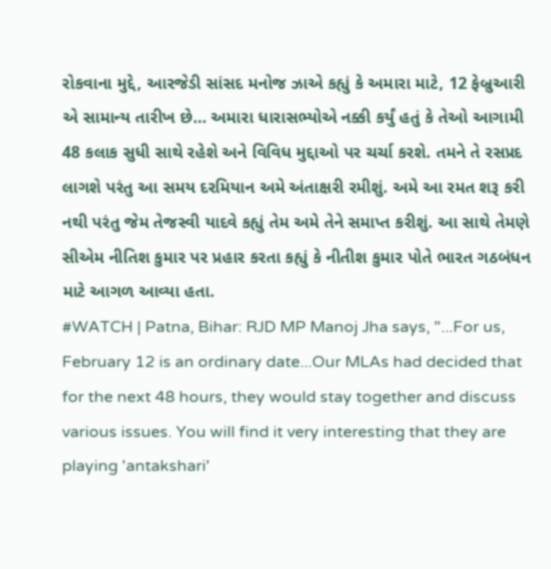રોકવાના મુદ્દે, આરજેડી સાંસદ મનોજ ઝાએ કહ્યું કે અમારા માટે, 12 ફેબ્રુઆરી એ સામાન્ય તારીખ છે… અમારા ધારાસભ્યોએ નક્કી કર્યું હતું કે તેઓ આગામી 48 કલાક સુધી સાથે રહેશે અને વિવિધ મુદ્દાઓ પર ચર્ચા કરશે. તમને તે રસપ્રદ લાગશે પરંતુ આ સમય દરમિયાન અમે અંતાક્ષરી રમીશું. અમે આ રમત શરૂ કરી નથી પરંતુ જેમ તેજસ્વી યાદવે કહ્યું તેમ અમે તેને સમાપ્ત કરીશું. આ સાથે તેમણે સીએમ નીતિશ કુમાર પર પ્રહાર કરતા કહ્યું કે નીતીશ કુમાર પોતે ભારત ગઠબંધન માટે આગળ આવ્યા હતા.
#WATCH | Patna, Bihar: RJD MP Manoj Jha says, "...For us, February 12 is an ordinary date...Our MLAs had decided that for the next 48 hours, they would stay together and discuss various issues. You will find it very interesting that they are playing 'antakshari'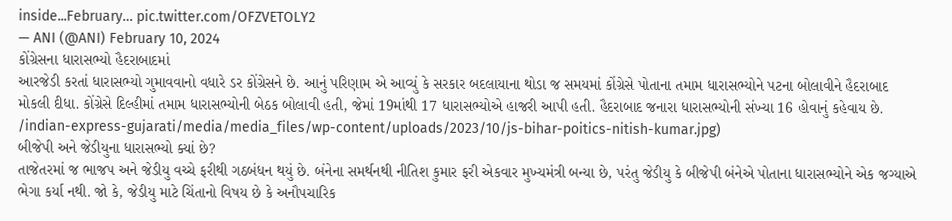inside...February… pic.twitter.com/OFZVETOLY2
— ANI (@ANI) February 10, 2024
કોંગ્રેસના ધારાસભ્યો હૈદરાબાદમાં
આરજેડી કરતાં ધારાસભ્યો ગુમાવવાનો વધારે ડર કોંગ્રેસને છે. આનું પરિણામ એ આવ્યું કે સરકાર બદલાયાના થોડા જ સમયમાં કોંગ્રેસે પોતાના તમામ ધારાસભ્યોને પટના બોલાવીને હૈદરાબાદ મોકલી દીધા. કોંગ્રેસે દિલ્હીમાં તમામ ધારાસભ્યોની બેઠક બોલાવી હતી, જેમાં 19માંથી 17 ધારાસભ્યોએ હાજરી આપી હતી. હૈદરાબાદ જનારા ધારાસભ્યોની સંખ્યા 16 હોવાનું કહેવાય છે.
/indian-express-gujarati/media/media_files/wp-content/uploads/2023/10/js-bihar-poitics-nitish-kumar.jpg)
બીજેપી અને જેડીયુના ધારાસભ્યો ક્યાં છે?
તાજેતરમાં જ ભાજપ અને જેડીયુ વચ્ચે ફરીથી ગઠબંધન થયું છે. બંનેના સમર્થનથી નીતિશ કુમાર ફરી એકવાર મુખ્યમંત્રી બન્યા છે, પરંતુ જેડીયુ કે બીજેપી બંનેએ પોતાના ધારાસભ્યોને એક જગ્યાએ ભેગા કર્યા નથી. જો કે, જેડીયુ માટે ચિંતાનો વિષય છે કે અનૌપચારિક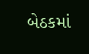બેઠકમાં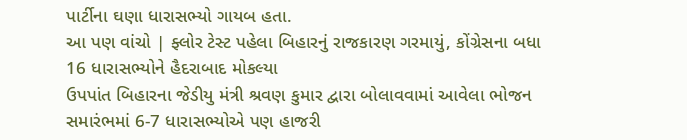પાર્ટીના ઘણા ધારાસભ્યો ગાયબ હતા.
આ પણ વાંચો | ફ્લોર ટેસ્ટ પહેલા બિહારનું રાજકારણ ગરમાયું, કોંગ્રેસના બધા 16 ધારાસભ્યોને હૈદરાબાદ મોકલ્યા
ઉપપાંત બિહારના જેડીયુ મંત્રી શ્રવણ કુમાર દ્વારા બોલાવવામાં આવેલા ભોજન સમારંભમાં 6-7 ધારાસભ્યોએ પણ હાજરી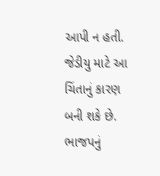આપી ન હતી. જેડીયુ માટે આ ચિંતાનું કારણ બની શકે છે. ભાજપનું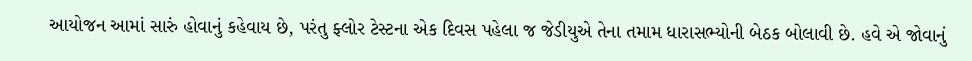આયોજન આમાં સારું હોવાનું કહેવાય છે, પરંતુ ફ્લોર ટેસ્ટના એક દિવસ પહેલા જ જેડીયુએ તેના તમામ ધારાસભ્યોની બેઠક બોલાવી છે. હવે એ જોવાનું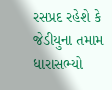રસપ્રદ રહેશે કે જેડીયુના તમામ ધારાસભ્યો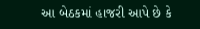આ બેઠકમાં હાજરી આપે છે કે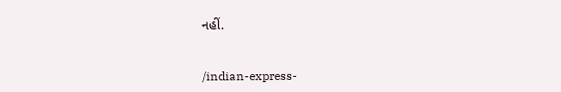નહીં.


/indian-express-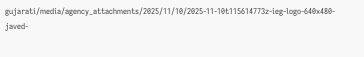gujarati/media/agency_attachments/2025/11/10/2025-11-10t115614773z-ieg-logo-640x480-javed-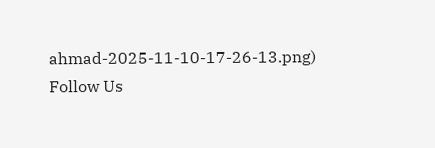ahmad-2025-11-10-17-26-13.png)
Follow Us